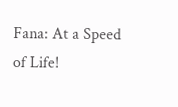Fana: At a Speed of Life!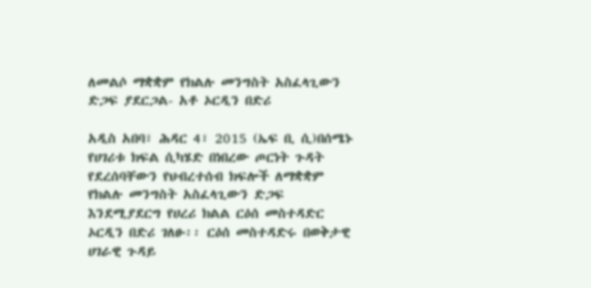ለመልሶ ማቋቋም የክልሉ መንግስት አስፈላጊውን ድጋፍ ያደርጋል- አቶ ኦርዲን በድሪ

አዲስ አበባ፣ ሕዳር 4፣ 2015 (ኤፍ ቢ ሲ)በሰሜኑ የሀገሪቱ ክፍል ሲካሄድ በነበረው ጦርነት ጉዳት የደረሰባቸውን የህብረተሰብ ክፍሎች ለማቋቋም የክልሉ መንግስት አስፈላጊውን ድጋፍ እንደሚያደርግ የሀረሪ ክልል ርዕሰ መስተዳድር ኦርዲን በድሪ ገለፁ፡፡ ርዕሰ መስተዳድሩ በወቅታዊ ሀገራዊ ጉዳይ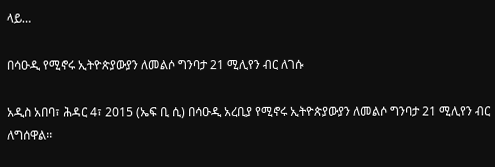ላይ…

በሳዑዲ የሚኖሩ ኢትዮጵያውያን ለመልሶ ግንባታ 21 ሚሊየን ብር ለገሱ

አዲስ አበባ፣ ሕዳር 4፣ 2015 (ኤፍ ቢ ሲ) በሳዑዲ አረቢያ የሚኖሩ ኢትዮጵያውያን ለመልሶ ግንባታ 21 ሚሊየን ብር ለግሰዋል፡፡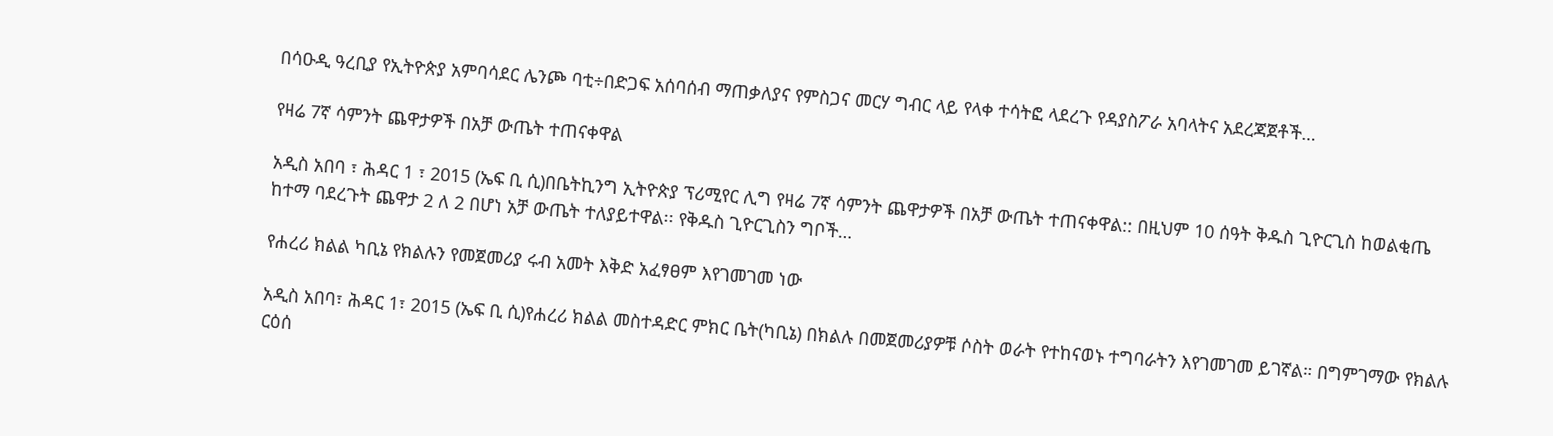በሳዑዲ ዓረቢያ የኢትዮጵያ አምባሳደር ሌንጮ ባቲ÷በድጋፍ አሰባሰብ ማጠቃለያና የምስጋና መርሃ ግብር ላይ የላቀ ተሳትፎ ላደረጉ የዳያስፖራ አባላትና አደረጃጀቶች…

የዛሬ 7ኛ ሳምንት ጨዋታዎች በአቻ ውጤት ተጠናቀዋል

አዲስ አበባ ፣ ሕዳር 1 ፣ 2015 (ኤፍ ቢ ሲ)በቤትኪንግ ኢትዮጵያ ፕሪሚየር ሊግ የዛሬ 7ኛ ሳምንት ጨዋታዎች በአቻ ውጤት ተጠናቀዋል:: በዚህም 10 ሰዓት ቅዱስ ጊዮርጊስ ከወልቂጤ ከተማ ባደረጉት ጨዋታ 2 ለ 2 በሆነ አቻ ውጤት ተለያይተዋል፡፡ የቅዱስ ጊዮርጊስን ግቦች…

የሐረሪ ክልል ካቢኔ የክልሉን የመጀመሪያ ሩብ አመት እቅድ አፈፃፀም እየገመገመ ነው

አዲስ አበባ፣ ሕዳር 1፣ 2015 (ኤፍ ቢ ሲ)የሐረሪ ክልል መስተዳድር ምክር ቤት(ካቢኔ) በክልሉ በመጀመሪያዎቹ ሶስት ወራት የተከናወኑ ተግባራትን እየገመገመ ይገኛል። በግምገማው የክልሉ ርዕሰ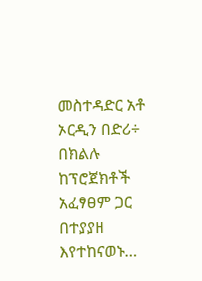መስተዳድር አቶ ኦርዲን በድሪ÷ በክልሉ ከፕሮጀክቶች አፈፃፀም ጋር በተያያዘ እየተከናወኑ…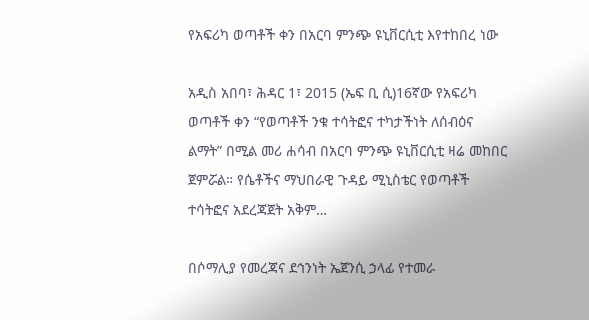የአፍሪካ ወጣቶች ቀን በአርባ ምንጭ ዩኒቨርሲቲ እየተከበረ ነው

አዲስ አበባ፣ ሕዳር 1፣ 2015 (ኤፍ ቢ ሲ)16ኛው የአፍሪካ ወጣቶች ቀን “የወጣቶች ንቁ ተሳትፎና ተካታችነት ለሰብዕና ልማት” በሚል መሪ ሐሳብ በአርባ ምንጭ ዩኒቨርሲቲ ዛሬ መከበር ጀምሯል። የሴቶችና ማህበራዊ ጉዳይ ሚኒስቴር የወጣቶች ተሳትፎና አደረጃጀት አቅም…

በሶማሊያ የመረጃና ደኅንነት ኤጀንሲ ኃላፊ የተመራ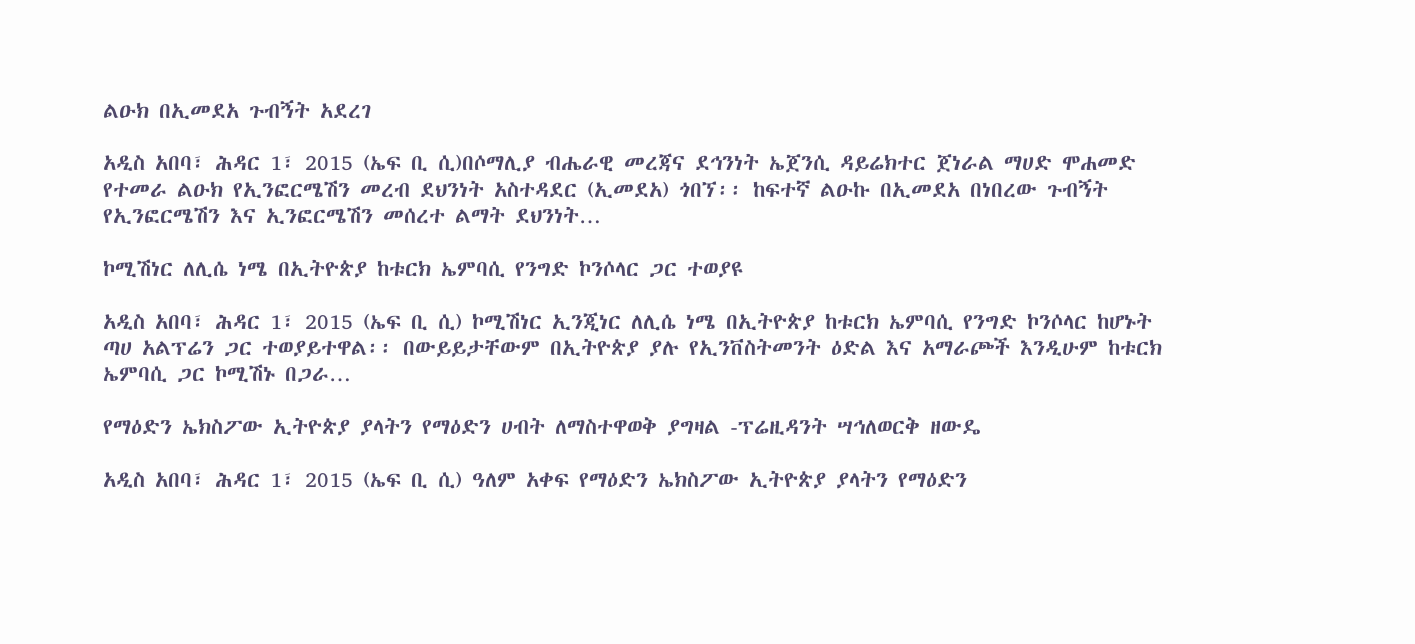ልዑክ በኢመደአ ጉብኝት አደረገ

አዲስ አበባ፣ ሕዳር 1፣ 2015 (ኤፍ ቢ ሲ)በሶማሊያ ብሔራዊ መረጃና ደኅንነት ኤጀንሲ ዳይሬክተር ጀነራል ማሀድ ሞሐመድ የተመራ ልዑክ የኢንፎርሜሽን መረብ ደህንነት አስተዳደር (ኢመደአ) ጎበኘ፡፡ ከፍተኛ ልዑኩ በኢመደአ በነበረው ጉብኝት የኢንፎርሜሽን እና ኢንፎርሜሽን መሰረተ ልማት ደህንነት…

ኮሚሽነር ለሊሴ ነሜ በኢትዮጵያ ከቱርክ ኤምባሲ የንግድ ኮንሶላር ጋር ተወያዩ

አዲስ አበባ፣ ሕዳር 1፣ 2015 (ኤፍ ቢ ሲ) ኮሚሽነር ኢንጂነር ለሊሴ ነሜ በኢትዮጵያ ከቱርክ ኤምባሲ የንግድ ኮንሶላር ከሆኑት ጣሀ አልፕሬን ጋር ተወያይተዋል፡፡ በውይይታቸውም በኢትዮጵያ ያሉ የኢንቨስትመንት ዕድል እና አማራጮች እንዲሁም ከቱርክ ኤምባሲ ጋር ኮሚሽኑ በጋራ…

የማዕድን ኤክስፖው ኢትዮጵያ ያላትን የማዕድን ሀብት ለማስተዋወቅ ያግዛል -ፕሬዚዳንት ሣኅለወርቅ ዘውዴ

አዲስ አበባ፣ ሕዳር 1፣ 2015 (ኤፍ ቢ ሲ) ዓለም አቀፍ የማዕድን ኤክስፖው ኢትዮጵያ ያላትን የማዕድን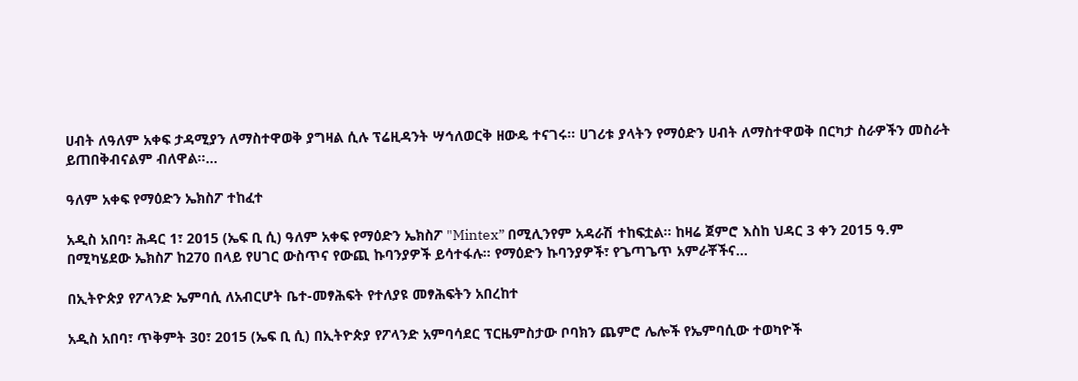ሀብት ለዓለም አቀፍ ታዳሚያን ለማስተዋወቅ ያግዛል ሲሉ ፕሬዚዳንት ሣኅለወርቅ ዘውዴ ተናገሩ፡፡ ሀገሪቱ ያላትን የማዕድን ሀብት ለማስተዋወቅ በርካታ ስራዎችን መስራት ይጠበቅብናልም ብለዋል።…

ዓለም አቀፍ የማዕድን ኤክስፖ ተከፈተ

አዲስ አበባ፣ ሕዳር 1፣ 2015 (ኤፍ ቢ ሲ) ዓለም አቀፍ የማዕድን ኤክስፖ "Mintex” በሚሊንየም አዳራሽ ተከፍቷል፡፡ ከዛሬ ጀምሮ እስከ ህዳር 3 ቀን 2015 ዓ.ም በሚካሄደው ኤክስፖ ከ270 በላይ የሀገር ውስጥና የውጪ ኩባንያዎች ይሳተፋሉ። የማዕድን ኩባንያዎች፣ የጌጣጌጥ አምራቾችና…

በኢትዮጵያ የፖላንድ ኤምባሲ ለአብርሆት ቤተ-መፃሕፍት የተለያዩ መፃሕፍትን አበረከተ

አዲስ አበባ፣ ጥቅምት 30፣ 2015 (ኤፍ ቢ ሲ) በኢትዮጵያ የፖላንድ አምባሳደር ፕርዜምስታው ቦባክን ጨምሮ ሌሎች የኤምባሲው ተወካዮች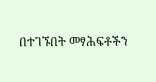በተገኙበት መፃሕፍቶችን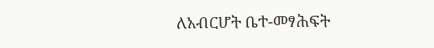ለአብርሆት ቤተ-መፃሕፍት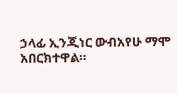ኃላፊ ኢንጂነር ውብአየሁ ማሞ አበርክተዋል።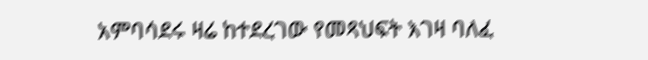አምባሳደሩ ዛሬ ከተደረገው የመጻህፍት እገዛ ባለፈ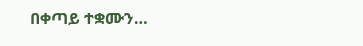በቀጣይ ተቋሙን…